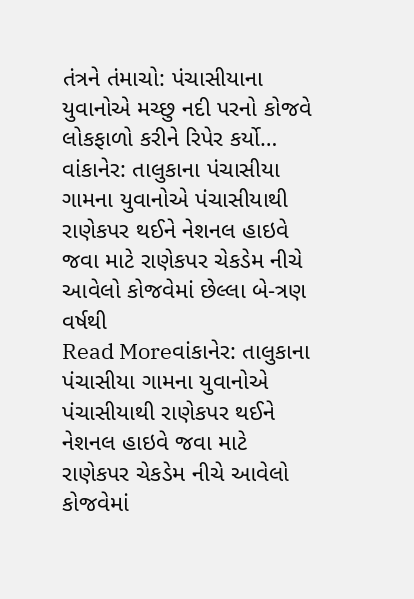તંત્રને તંમાચો: પંચાસીયાના યુવાનોએ મચ્છુ નદી પરનો કોજવે લોકફાળો કરીને રિપેર કર્યો…
વાંકાનેર: તાલુકાના પંચાસીયા ગામના યુવાનોએ પંચાસીયાથી રાણેકપર થઈને નેશનલ હાઇવે જવા માટે રાણેકપર ચેકડેમ નીચે આવેલો કોજવેમાં છેલ્લા બે-ત્રણ વર્ષથી
Read Moreવાંકાનેર: તાલુકાના પંચાસીયા ગામના યુવાનોએ પંચાસીયાથી રાણેકપર થઈને નેશનલ હાઇવે જવા માટે રાણેકપર ચેકડેમ નીચે આવેલો કોજવેમાં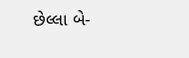છેલ્લા બે-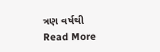ત્રણ વર્ષથી
Read More